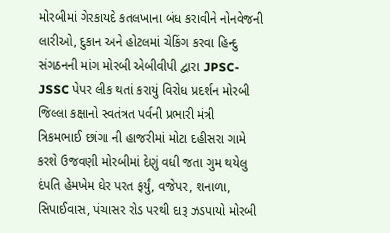મોરબીમાં ગેરકાયદે કતલખાના બંધ કરાવીને નોનવેજની લારીઓ, દુકાન અને હોટલમાં ચેકિંગ કરવા હિન્દુ સંગઠનની માંગ મોરબી એબીવીપી દ્વારા JPSC-JSSC પેપર લીક થતાં કરાયું વિરોધ પ્રદર્શન મોરબી જિલ્લા કક્ષાનો સ્વતંત્રત પર્વની પ્રભારી મંત્રી ત્રિકમભાઈ છાંગા ની હાજરીમાં મોટા દહીસરા ગામે કરશે ઉજવણી મોરબીમાં દેણું વધી જતા ગુમ થયેલુ દંપતિ હેમખેમ ઘેર પરત ફર્યું, વજેપર, શનાળા, સિપાઈવાસ, પંચાસર રોડ પરથી દારૂ ઝડપાયો મોરબી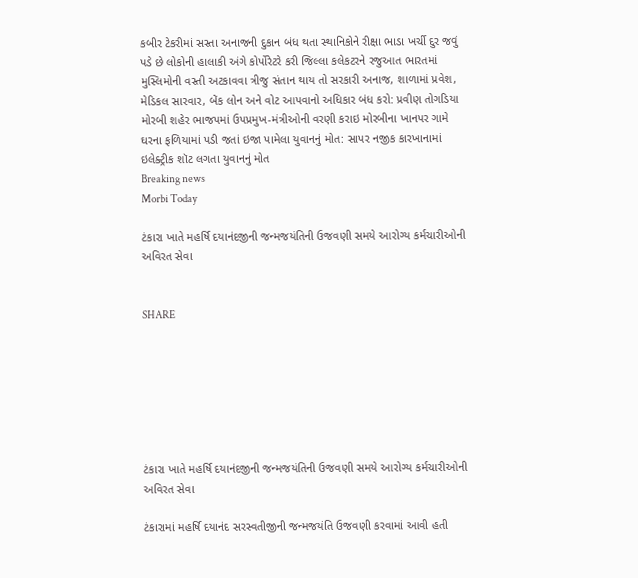કબીર ટેકરીમાં સસ્તા અનાજની દુકાન બંધ થતા સ્થાનિકોને રીક્ષા ભાડા ખર્ચી દુર જવું પડે છે લોકોની હાલાકી અંગે કોર્પોરેટરે કરી જિલ્લા કલેકટરને રજુઆત ભારતમાં મુસ્લિમોની વસ્તી અટકાવવા ત્રીજુ સંતાન થાય તો સરકારી અનાજ, શાળામાં પ્રવેશ, મેડિકલ સારવાર, બેંક લોન અને વોટ આપવાનો અધિકાર બંધ કરો: પ્રવીણ તોગડિયા મોરબી શહેર ભાજપમાં ઉપપ્રમુખ-મંત્રીઓની વરણી કરાઇ મોરબીના ખાનપર ગામે ઘરના ફળિયામાં પડી જતાં ઇજા પામેલા યુવાનનું મોત: સાપર નજીક કારખાનામાં ઇલેક્ટ્રીક શૉટ લગતા યુવાનનું મોત
Breaking news
Morbi Today

ટંકારા ખાતે મહર્ષિ દયાનંદજીની જન્મજયંતિની ઉજવણી સમયે આરોગ્ય કર્મચારીઓની અવિરત સેવા


SHARE







ટંકારા ખાતે મહર્ષિ દયાનંદજીની જન્મજયંતિની ઉજવણી સમયે આરોગ્ય કર્મચારીઓની અવિરત સેવા

ટંકારામાં મહર્ષિ દયાનંદ સરસ્વતીજીની જન્મજયંતિ ઉજવણી કરવામાં આવી હતી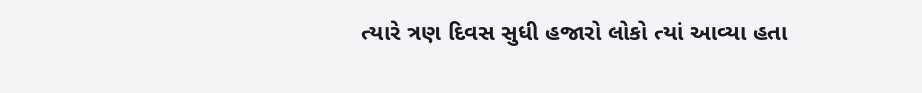ત્યારે ત્રણ દિવસ સુધી હજારો લોકો ત્યાં આવ્યા હતા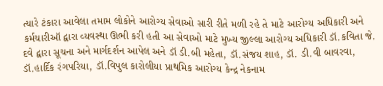ત્યારે ટંકારા આવેલા તમામ લોકોને આરોગ્ય સેવાઓ સારી રીતે મળી રહે તે માટે આરોગ્ય અધિકારી અને કર્મચારીઑ દ્વારા વ્યવસ્થા ઊભી કરી હતી આ સેવાઓ માટે મુખ્ય જીલ્લા આરોગ્ય અધિકારી ડૉ.કવિતા જે. દવે દ્વારા સૂચના અને માર્ગદર્શન આપેલ અને ડૉ ડી.બી મહેતા, ડૉ.સંજય શાહ, ડૉ. ડી.વી બાવરવા, ડૉ.હાર્દિક રંગપરિયા, ડૉ.વિપુલ કારોલીયા પ્રાથમિક આરોગ્ય કેન્દ્ર નેકનામ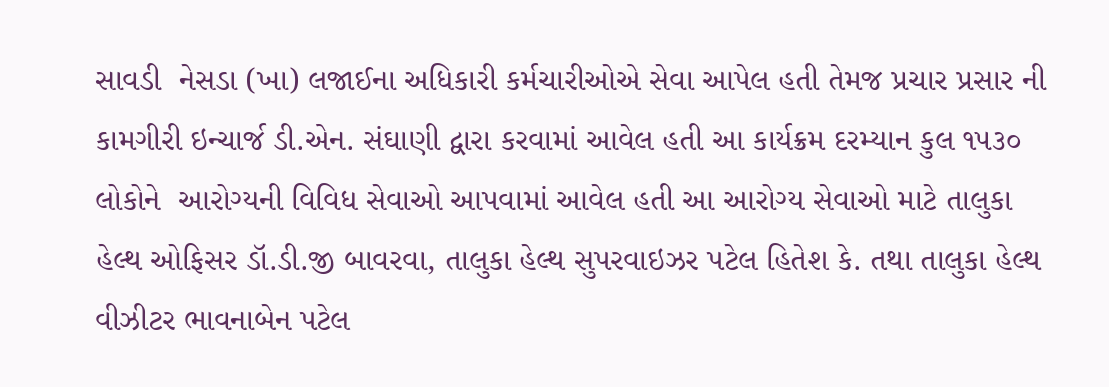સાવડી  નેસડા (ખા) લજાઈના અધિકારી કર્મચારીઓએ સેવા આપેલ હતી તેમજ પ્રચાર પ્રસાર ની કામગીરી ઇન્ચાર્જ ડી.એન. સંઘાણી દ્વારા કરવામાં આવેલ હતી આ કાર્યક્રમ દરમ્યાન કુલ ૧૫૩૦ લોકોને  આરોગ્યની વિવિધ સેવાઓ આપવામાં આવેલ હતી આ આરોગ્ય સેવાઓ માટે તાલુકા હેલ્થ ઓફિસર ડૉ.ડી.જી બાવરવા, તાલુકા હેલ્થ સુપરવાઇઝર પટેલ હિતેશ કે. તથા તાલુકા હેલ્થ વીઝીટર ભાવનાબેન પટેલ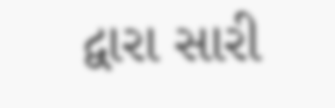દ્વારા સારી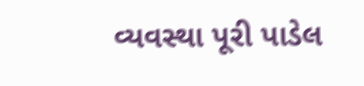વ્યવસ્થા પૂરી પાડેલ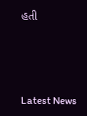હતી






Latest News